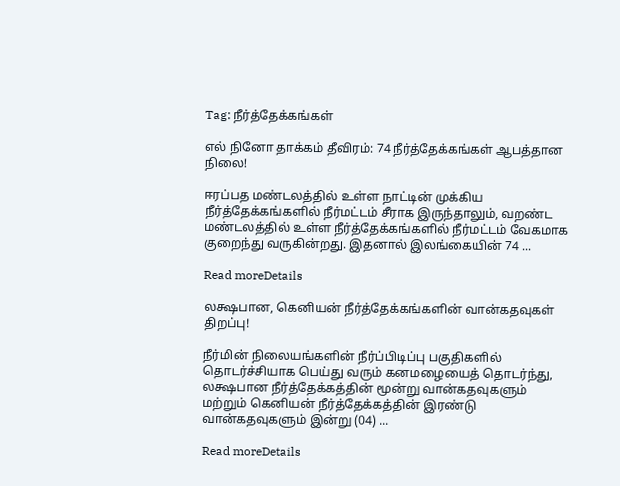Tag: நீர்த்தேக்கங்கள்

எல் நினோ தாக்கம் தீவிரம்: 74 நீர்த்தேக்கங்கள் ஆபத்தான நிலை!

ஈரப்பத மண்டலத்தில் உள்ள நாட்டின் முக்கிய நீர்த்தேக்கங்களில் நீர்மட்டம் சீராக இருந்தாலும், வறண்ட மண்டலத்தில் உள்ள நீர்த்தேக்கங்களில் நீர்மட்டம் வேகமாக குறைந்து வருகின்றது. இதனால் இலங்கையின் 74 ...

Read moreDetails

லக்ஷபான, கெனியன் நீர்த்தேக்கங்களின் வான்கதவுகள் திறப்பு!

நீர்மின் நிலையங்களின் நீர்ப்பிடிப்பு பகுதிகளில் தொடர்ச்சியாக பெய்து வரும் கனமழையைத் தொடர்ந்து, லக்ஷபான நீர்த்தேக்கத்தின் மூன்று வான்கதவுகளும் மற்றும் கெனியன் நீர்த்தேக்கத்தின் இரண்டு வான்கதவுகளும் இன்று (04) ...

Read moreDetails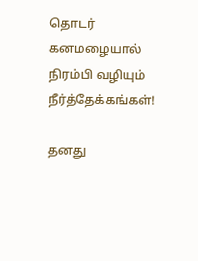தொடர் கனமழையால் நிரம்பி வழியும் நீர்த்தேக்கங்கள்!

தனது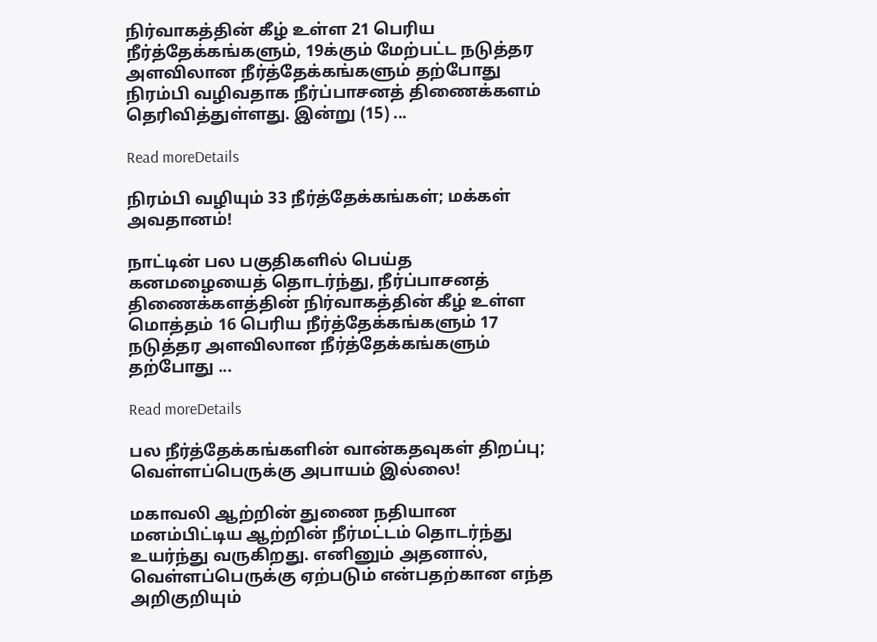நிர்வாகத்தின் கீழ் உள்ள 21 பெரிய நீர்த்தேக்கங்களும், 19க்கும் மேற்பட்ட நடுத்தர அளவிலான நீர்த்தேக்கங்களும் தற்போது நிரம்பி வழிவதாக நீர்ப்பாசனத் திணைக்களம் தெரிவித்துள்ளது. இன்று (15) ...

Read moreDetails

நிரம்பி வழியும் 33 நீர்த்தேக்கங்கள்; மக்கள் அவதானம்!

நாட்டின் பல பகுதிகளில் பெய்த கனமழையைத் தொடர்ந்து, நீர்ப்பாசனத் திணைக்களத்தின் நிர்வாகத்தின் கீழ் உள்ள மொத்தம் 16 பெரிய நீர்த்தேக்கங்களும் 17 நடுத்தர அளவிலான நீர்த்தேக்கங்களும் தற்போது ...

Read moreDetails

பல நீர்த்தேக்கங்களின் வான்கதவுகள் திறப்பு; வெள்ளப்பெருக்கு அபாயம் இல்லை!

மகாவலி ஆற்றின் துணை நதியான மனம்பிட்டிய ஆற்றின் நீர்மட்டம் தொடர்ந்து உயர்ந்து வருகிறது. எனினும் அதனால், வெள்ளப்பெருக்கு ஏற்படும் என்பதற்கான எந்த அறிகுறியும்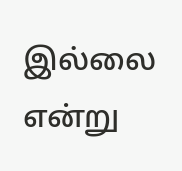இல்லை என்று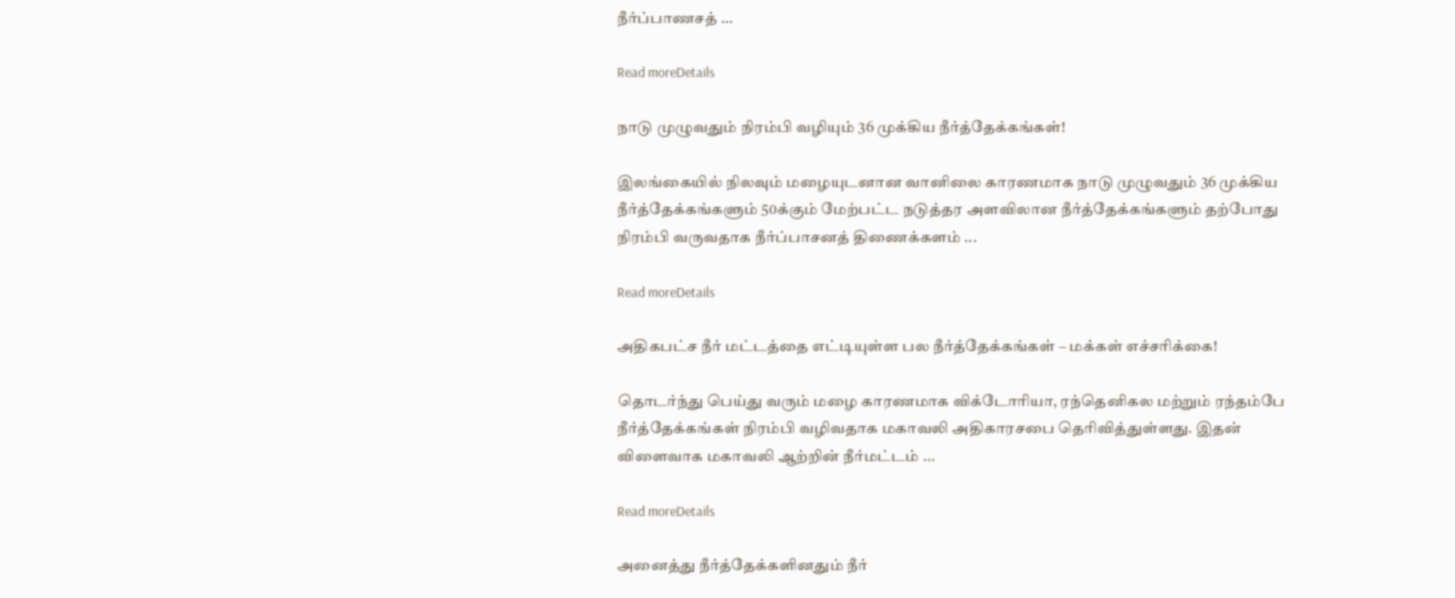நீர்ப்பாணசத் ...

Read moreDetails

நாடு முழுவதும் நிரம்பி வழியும் 36 முக்கிய நீர்த்தேக்கங்கள்!

இலங்கையில் நிலவும் மழையுடனான வானிலை காரணமாக நாடு முழுவதும் 36 முக்கிய நீர்த்தேக்கங்களும் 50க்கும் மேற்பட்ட நடுத்தர அளவிலான நீர்த்தேக்கங்களும் தற்போது நிரம்பி வருவதாக நீர்ப்பாசனத் திணைக்களம் ...

Read moreDetails

அதிகபட்ச நீர் மட்டத்தை எட்டியுள்ள பல நீர்த்தேக்கங்கள் – மக்கள் எச்சரிக்கை!

தொடர்ந்து பெய்து வரும் மழை காரணமாக விக்டோரியா, ரந்தெனிகல மற்றும் ரந்தம்பே நீர்த்தேக்கங்கள் நிரம்பி வழிவதாக மகாவலி அதிகாரசபை தெரிவித்துள்ளது. இதன் விளைவாக மகாவலி ஆற்றின் நீர்மட்டம் ...

Read moreDetails

அனைத்து நீர்த்தேக்களினதும் நீர்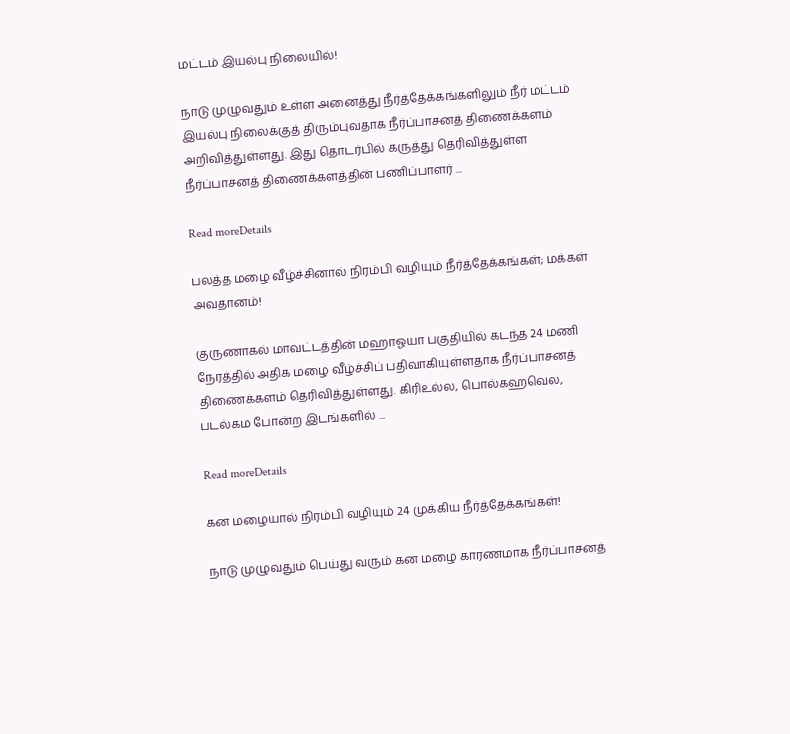மட்டம் இயல்பு நிலையில்!

நாடு முழுவதும் உள்ள அனைத்து நீர்த்தேக்கங்களிலும் நீர் மட்டம் இயல்பு நிலைக்குத் திரும்புவதாக நீர்ப்பாசனத் திணைக்களம் அறிவித்துள்ளது. இது தொடர்பில் கருத்து தெரிவித்துள்ள நீர்ப்பாசனத் திணைக்களத்தின் பணிப்பாளர் ...

Read moreDetails

பலத்த மழை வீழ்ச்சினால் நிரம்பி வழியும் நீர்த்தேக்கங்கள்; மக்கள் அவதானம்!

குருணாகல் மாவட்டத்தின் மஹாஓயா பகுதியில் கடந்த 24 மணி நேரத்தில் அதிக மழை வீழ்ச்சிப் பதிவாகியுள்ளதாக நீர்ப்பாசனத் திணைக்களம் தெரிவித்துள்ளது. கிரிஉல்ல, பொல்கஹவெல, படல்கம போன்ற இடங்களில் ...

Read moreDetails

கன மழையால் நிரம்பி வழியும் 24 முக்கிய நீர்த்தேக்கங்கள்!

நாடு முழுவதும் பெய்து வரும் கன மழை காரணமாக நீர்ப்பாசனத்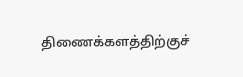திணைக்களத்திற்குச்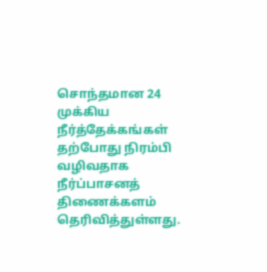சொந்தமான 24 முக்கிய நீர்த்தேக்கங்கள் தற்போது நிரம்பி வழிவதாக நீர்ப்பாசனத் திணைக்களம் தெரிவித்துள்ளது.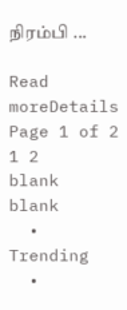நிரம்பி ...

Read moreDetails
Page 1 of 2 1 2
blank
blank
  • Trending
  •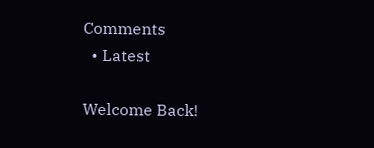Comments
  • Latest

Welcome Back!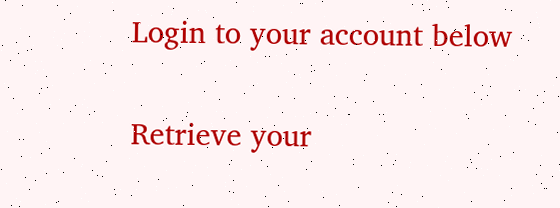Login to your account below

Retrieve your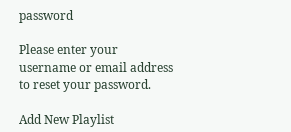password

Please enter your username or email address to reset your password.

Add New Playlist